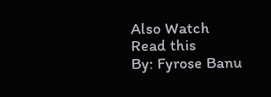Also Watch
Read this
By: Fyrose Banu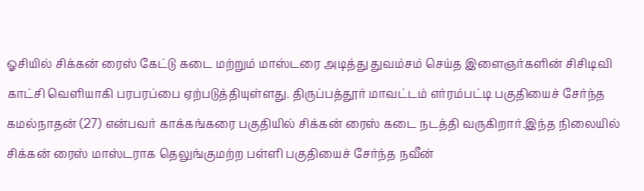ஓசியில் சிக்கன் ரைஸ் கேட்டு கடை மற்றும் மாஸ்டரை அடித்து துவம்சம் செய்த இளைஞர்களின் சிசிடிவி காட்சி வெளியாகி பரபரப்பை ஏற்படுத்தியுள்ளது. திருப்பத்தூர் மாவட்டம் எர்ரம்பட்டி பகுதியைச் சேர்ந்த கமல்நாதன் (27) என்பவர் காக்கங்கரை பகுதியில் சிக்கன் ரைஸ் கடை நடத்தி வருகிறார்.இந்த நிலையில் சிக்கன் ரைஸ் மாஸ்டராக தெலுங்குமற்ற பள்ளி பகுதியைச் சேர்ந்த நவீன்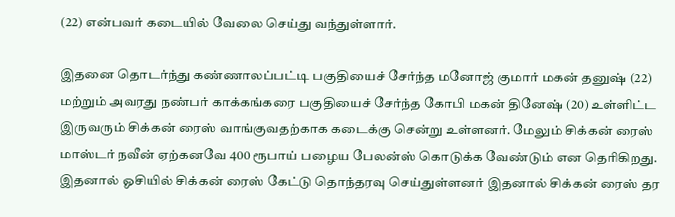(22) என்பவர் கடையில் வேலை செய்து வந்துள்ளார்.

இதனை தொடர்ந்து கண்ணாலப்பட்டி பகுதியைச் சேர்ந்த மனோஜ் குமார் மகன் தனுஷ் (22) மற்றும் அவரது நண்பர் காக்கங்கரை பகுதியைச் சேர்ந்த கோபி மகன் தினேஷ் (20) உள்ளிட்ட இருவரும் சிக்கன் ரைஸ் வாங்குவதற்காக கடைக்கு சென்று உள்ளனர். மேலும் சிக்கன் ரைஸ் மாஸ்டர் நவீன் ஏற்கனவே 400 ரூபாய் பழைய பேலன்ஸ் கொடுக்க வேண்டும் என தெரிகிறது. இதனால் ஓசியில் சிக்கன் ரைஸ் கேட்டு தொந்தரவு செய்துள்ளனர் இதனால் சிக்கன் ரைஸ் தர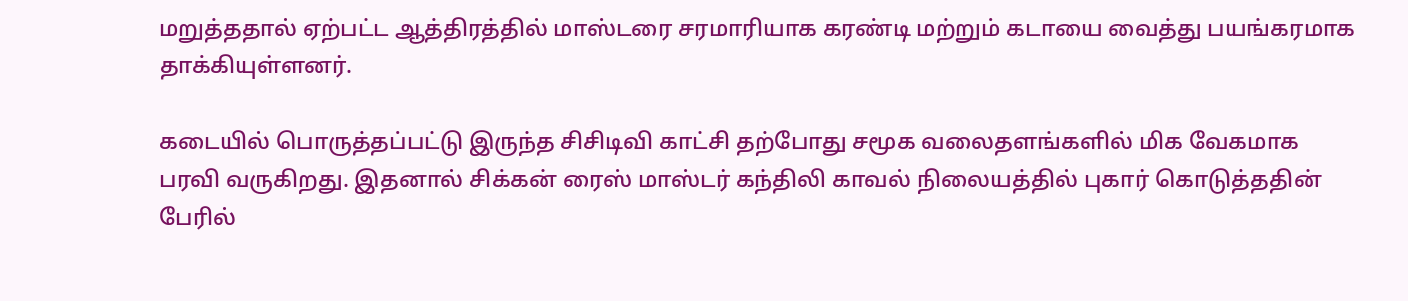மறுத்ததால் ஏற்பட்ட ஆத்திரத்தில் மாஸ்டரை சரமாரியாக கரண்டி மற்றும் கடாயை வைத்து பயங்கரமாக தாக்கியுள்ளனர்.

கடையில் பொருத்தப்பட்டு இருந்த சிசிடிவி காட்சி தற்போது சமூக வலைதளங்களில் மிக வேகமாக பரவி வருகிறது. இதனால் சிக்கன் ரைஸ் மாஸ்டர் கந்திலி காவல் நிலையத்தில் புகார் கொடுத்ததின் பேரில்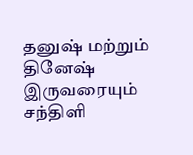தனுஷ் மற்றும் தினேஷ் இருவரையும் சந்திளி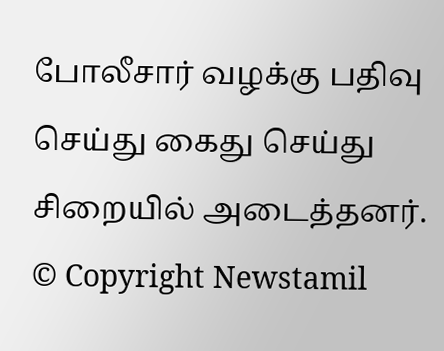போலீசார் வழக்கு பதிவு செய்து கைது செய்து சிறையில் அடைத்தனர்.
© Copyright Newstamil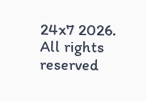24x7 2026. All rights reserved